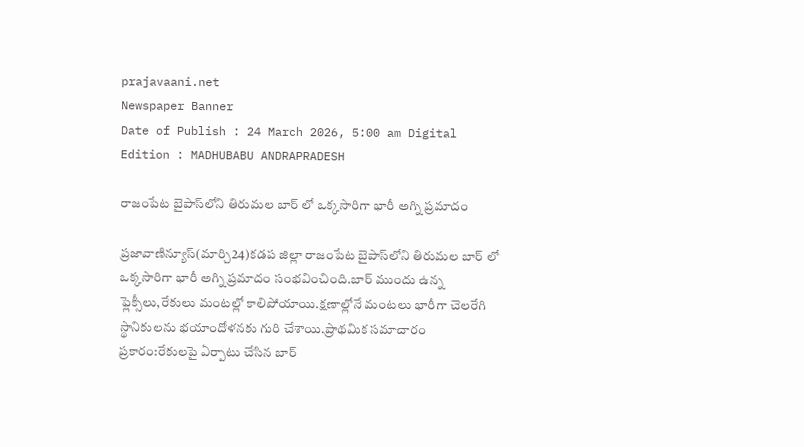prajavaani.net
Newspaper Banner
Date of Publish : 24 March 2026, 5:00 am Digital Edition : MADHUBABU ANDRAPRADESH

రాజంపేట బైపాస్‌లోని తిరుమల బార్‌ లో ఒక్కసారిగా భారీ అగ్ని ప్రమాదం

ప్రజావాణిన్యూస్(మార్చి24)కడప జిల్లా రాజంపేట బైపాస్‌లోని తిరుమల బార్‌ లో ఒక్కసారిగా భారీ అగ్ని ప్రమాదం సంభవించింది.బార్ ముందు ఉన్న ఫ్లెక్సీలు,రేకులు మంటల్లో కాలిపోయాయి.క్షణాల్లోనే మంటలు భారీగా చెలరేగి స్థానికులను భయాందోళనకు గురి చేశాయి.ప్రాథమిక సమాచారం ప్రకారం:రేకులపై ఏర్పాటు చేసిన బార్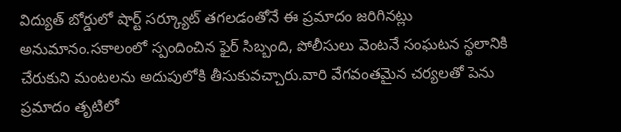విద్యుత్ బోర్డులో షార్ట్ సర్క్యూట్ తగలడంతోనే ఈ ప్రమాదం జరిగినట్లు అనుమానం.సకాలంలో స్పందించిన ఫైర్ సిబ్బంది, పోలీసులు వెంటనే సంఘటన స్థలానికి చేరుకుని మంటలను అదుపులోకి తీసుకువచ్చారు.వారి వేగవంతమైన చర్యలతో పెను ప్రమాదం తృటిలో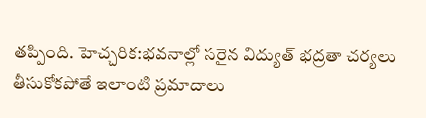తప్పింది. హెచ్చరిక:భవనాల్లో సరైన విద్యుత్ భద్రతా చర్యలు తీసుకోకపోతే ఇలాంటి ప్రమాదాలు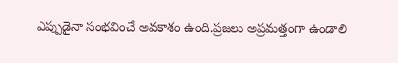ఎప్పుడైనా సంభవించే అవకాశం ఉంది.ప్రజలు అప్రమత్తంగా ఉండాలి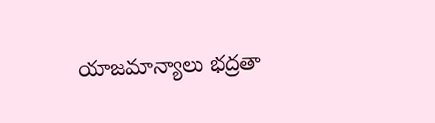యాజమాన్యాలు భద్రతా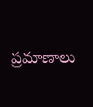ప్రమాణాలు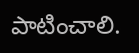పాటించాలి.